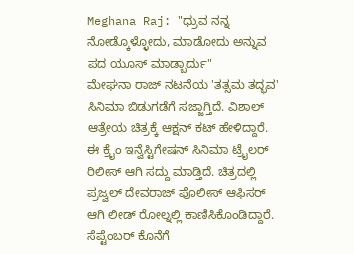Meghana Raj: "ಧ್ರುವ ನನ್ನ ನೋಡ್ಕೊಳ್ಳೋದು, ಮಾಡೋದು ಅನ್ನುವ ಪದ ಯೂಸ್ ಮಾಡ್ಬಾರ್ದು"
ಮೇಘನಾ ರಾಜ್ ನಟನೆಯ 'ತತ್ಸಮ ತದ್ಭವ' ಸಿನಿಮಾ ಬಿಡುಗಡೆಗೆ ಸಜ್ಜಾಗ್ತಿದೆ. ವಿಶಾಲ್ ಆತ್ರೇಯ ಚಿತ್ರಕ್ಕೆ ಆಕ್ಷನ್ ಕಟ್ ಹೇಳಿದ್ದಾರೆ. ಈ ಕ್ರೈಂ ಇನ್ವೆಸ್ಟಿಗೇಷನ್ ಸಿನಿಮಾ ಟ್ರೈಲರ್ ರಿಲೀಸ್ ಆಗಿ ಸದ್ದು ಮಾಡ್ತಿದೆ. ಚಿತ್ರದಲ್ಲಿ ಪ್ರಜ್ವಲ್ ದೇವರಾಜ್ ಪೊಲೀಸ್ ಆಫಿಸರ್ ಆಗಿ ಲೀಡ್ ರೋಲ್ನಲ್ಲಿ ಕಾಣಿಸಿಕೊಂಡಿದ್ದಾರೆ. ಸೆಪ್ಟೆಂಬರ್ ಕೊನೆಗೆ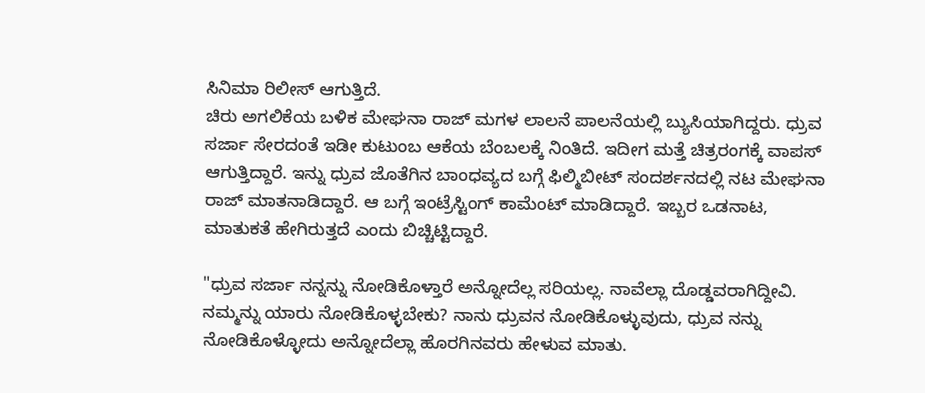ಸಿನಿಮಾ ರಿಲೀಸ್ ಆಗುತ್ತಿದೆ.
ಚಿರು ಅಗಲಿಕೆಯ ಬಳಿಕ ಮೇಘನಾ ರಾಜ್ ಮಗಳ ಲಾಲನೆ ಪಾಲನೆಯಲ್ಲಿ ಬ್ಯುಸಿಯಾಗಿದ್ದರು. ಧ್ರುವ ಸರ್ಜಾ ಸೇರದಂತೆ ಇಡೀ ಕುಟುಂಬ ಆಕೆಯ ಬೆಂಬಲಕ್ಕೆ ನಿಂತಿದೆ. ಇದೀಗ ಮತ್ತೆ ಚಿತ್ರರಂಗಕ್ಕೆ ವಾಪಸ್ ಆಗುತ್ತಿದ್ದಾರೆ. ಇನ್ನು ಧ್ರುವ ಜೊತೆಗಿನ ಬಾಂಧವ್ಯದ ಬಗ್ಗೆ ಫಿಲ್ಮಿಬೀಟ್ ಸಂದರ್ಶನದಲ್ಲಿ ನಟ ಮೇಘನಾ ರಾಜ್ ಮಾತನಾಡಿದ್ದಾರೆ. ಆ ಬಗ್ಗೆ ಇಂಟ್ರೆಸ್ಟಿಂಗ್ ಕಾಮೆಂಟ್ ಮಾಡಿದ್ದಾರೆ. ಇಬ್ಬರ ಒಡನಾಟ, ಮಾತುಕತೆ ಹೇಗಿರುತ್ತದೆ ಎಂದು ಬಿಚ್ಚಿಟ್ಟಿದ್ದಾರೆ.

"ಧ್ರುವ ಸರ್ಜಾ ನನ್ನನ್ನು ನೋಡಿಕೊಳ್ತಾರೆ ಅನ್ನೋದೆಲ್ಲ ಸರಿಯಲ್ಲ. ನಾವೆಲ್ಲಾ ದೊಡ್ಡವರಾಗಿದ್ದೀವಿ. ನಮ್ಮನ್ನು ಯಾರು ನೋಡಿಕೊಳ್ಳಬೇಕು? ನಾನು ಧ್ರುವನ ನೋಡಿಕೊಳ್ಳುವುದು, ಧ್ರುವ ನನ್ನು ನೋಡಿಕೊಳ್ಳೋದು ಅನ್ನೋದೆಲ್ಲಾ ಹೊರಗಿನವರು ಹೇಳುವ ಮಾತು.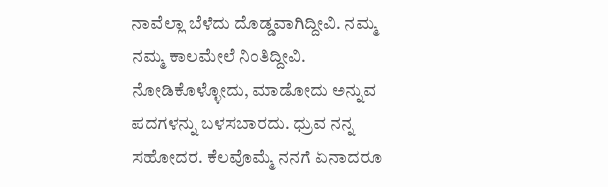ನಾವೆಲ್ಲಾ ಬೆಳೆದು ದೊಡ್ಡವಾಗಿದ್ದೀವಿ. ನಮ್ಮ ನಮ್ಮ ಕಾಲಮೇಲೆ ನಿಂತಿದ್ದೀವಿ. ನೋಡಿಕೊಳ್ಳೋದು, ಮಾಡೋದು ಅನ್ನುವ ಪದಗಳನ್ನು ಬಳಸಬಾರದು. ಧ್ರುವ ನನ್ನ ಸಹೋದರ. ಕೆಲವೊಮ್ಮೆ ನನಗೆ ಏನಾದರೂ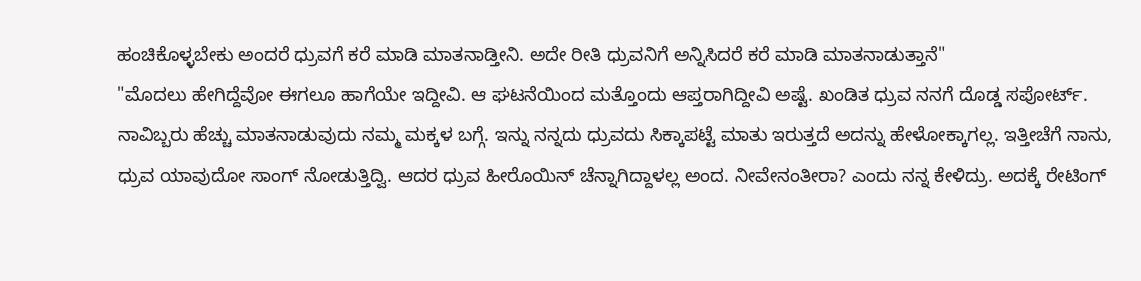ಹಂಚಿಕೊಳ್ಳಬೇಕು ಅಂದರೆ ಧ್ರುವಗೆ ಕರೆ ಮಾಡಿ ಮಾತನಾಡ್ತೀನಿ. ಅದೇ ರೀತಿ ಧ್ರುವನಿಗೆ ಅನ್ನಿಸಿದರೆ ಕರೆ ಮಾಡಿ ಮಾತನಾಡುತ್ತಾನೆ"
"ಮೊದಲು ಹೇಗಿದ್ದೆವೋ ಈಗಲೂ ಹಾಗೆಯೇ ಇದ್ದೀವಿ. ಆ ಘಟನೆಯಿಂದ ಮತ್ತೊಂದು ಆಪ್ತರಾಗಿದ್ದೀವಿ ಅಷ್ಟೆ. ಖಂಡಿತ ಧ್ರುವ ನನಗೆ ದೊಡ್ಡ ಸಪೋರ್ಟ್. ನಾವಿಬ್ಬರು ಹೆಚ್ಚು ಮಾತನಾಡುವುದು ನಮ್ಮ ಮಕ್ಕಳ ಬಗ್ಗೆ. ಇನ್ನು ನನ್ನದು ಧ್ರುವದು ಸಿಕ್ಕಾಪಟ್ಟೆ ಮಾತು ಇರುತ್ತದೆ ಅದನ್ನು ಹೇಳೋಕ್ಕಾಗಲ್ಲ. ಇತ್ತೀಚೆಗೆ ನಾನು, ಧ್ರುವ ಯಾವುದೋ ಸಾಂಗ್ ನೋಡುತ್ತಿದ್ವಿ. ಆದರ ಧ್ರುವ ಹೀರೊಯಿನ್ ಚೆನ್ನಾಗಿದ್ದಾಳಲ್ಲ ಅಂದ. ನೀವೇನಂತೀರಾ? ಎಂದು ನನ್ನ ಕೇಳಿದ್ರು. ಅದಕ್ಕೆ ರೇಟಿಂಗ್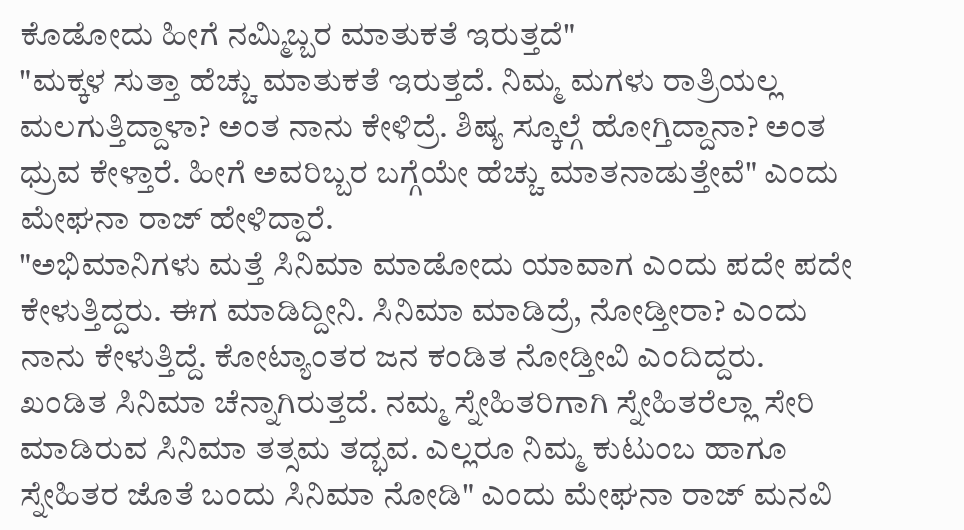ಕೊಡೋದು ಹೀಗೆ ನಮ್ಮಿಬ್ಬರ ಮಾತುಕತೆ ಇರುತ್ತದೆ"
"ಮಕ್ಕಳ ಸುತ್ತಾ ಹೆಚ್ಚು ಮಾತುಕತೆ ಇರುತ್ತದೆ. ನಿಮ್ಮ ಮಗಳು ರಾತ್ರಿಯಲ್ಲ ಮಲಗುತ್ತಿದ್ದಾಳಾ? ಅಂತ ನಾನು ಕೇಳಿದ್ರೆ. ಶಿಷ್ಯ ಸ್ಕೂಲ್ಗೆ ಹೋಗ್ತಿದ್ದಾನಾ? ಅಂತ ಧ್ರುವ ಕೇಳ್ತಾರೆ. ಹೀಗೆ ಅವರಿಬ್ಬರ ಬಗ್ಗೆಯೇ ಹೆಚ್ಚು ಮಾತನಾಡುತ್ತೇವೆ" ಎಂದು ಮೇಘನಾ ರಾಜ್ ಹೇಳಿದ್ದಾರೆ.
"ಅಭಿಮಾನಿಗಳು ಮತ್ತೆ ಸಿನಿಮಾ ಮಾಡೋದು ಯಾವಾಗ ಎಂದು ಪದೇ ಪದೇ ಕೇಳುತ್ತಿದ್ದರು. ಈಗ ಮಾಡಿದ್ದೀನಿ. ಸಿನಿಮಾ ಮಾಡಿದ್ರೆ, ನೋಡ್ತೀರಾ? ಎಂದು ನಾನು ಕೇಳುತ್ತಿದ್ದೆ. ಕೋಟ್ಯಾಂತರ ಜನ ಕಂಡಿತ ನೋಡ್ತೀವಿ ಎಂದಿದ್ದರು. ಖಂಡಿತ ಸಿನಿಮಾ ಚೆನ್ನಾಗಿರುತ್ತದೆ. ನಮ್ಮ ಸ್ನೇಹಿತರಿಗಾಗಿ ಸ್ನೇಹಿತರೆಲ್ಲಾ ಸೇರಿ ಮಾಡಿರುವ ಸಿನಿಮಾ ತತ್ಸಮ ತದ್ಭವ. ಎಲ್ಲರೂ ನಿಮ್ಮ ಕುಟುಂಬ ಹಾಗೂ ಸ್ನೇಹಿತರ ಜೊತೆ ಬಂದು ಸಿನಿಮಾ ನೋಡಿ" ಎಂದು ಮೇಘನಾ ರಾಜ್ ಮನವಿ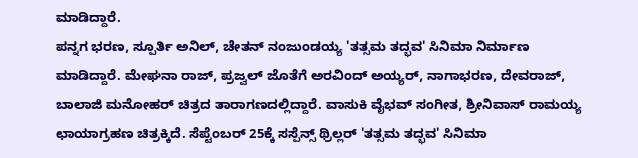ಮಾಡಿದ್ದಾರೆ.
ಪನ್ನಗ ಭರಣ, ಸ್ಪೂರ್ತಿ ಅನಿಲ್, ಚೇತನ್ ನಂಜುಂಡಯ್ಯ 'ತತ್ಸಮ ತದ್ಭವ' ಸಿನಿಮಾ ನಿರ್ಮಾಣ ಮಾಡಿದ್ದಾರೆ. ಮೇಘನಾ ರಾಜ್, ಪ್ರಜ್ವಲ್ ಜೊತೆಗೆ ಅರವಿಂದ್ ಅಯ್ಯರ್, ನಾಗಾಭರಣ, ದೇವರಾಜ್, ಬಾಲಾಜಿ ಮನೋಹರ್ ಚಿತ್ರದ ತಾರಾಗಣದಲ್ಲಿದ್ದಾರೆ. ವಾಸುಕಿ ವೈಭವ್ ಸಂಗೀತ, ಶ್ರೀನಿವಾಸ್ ರಾಮಯ್ಯ ಛಾಯಾಗ್ರಹಣ ಚಿತ್ರಕ್ಕಿದೆ. ಸೆಪ್ಟೆಂಬರ್ 25ಕ್ಕೆ ಸಸ್ಪೆನ್ಸ್ ಥ್ರಿಲ್ಲರ್ 'ತತ್ಸಮ ತದ್ಭವ' ಸಿನಿಮಾ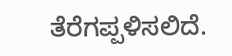ತೆರೆಗಪ್ಪಳಿಸಲಿದೆ.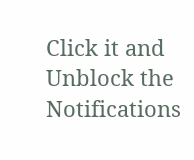Click it and Unblock the Notifications